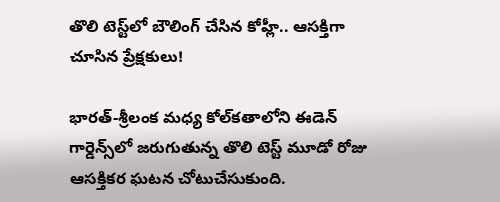తొలి టెస్ట్‌లో బౌలింగ్ చేసిన కోహ్లీ.. ఆసక్తిగా చూసిన ప్రేక్షకులు!

భారత్-శ్రీలంక మధ్య కోల్‌కతాలోని ఈడెన్ గార్డెన్స్‌లో జరుగుతున్న తొలి టెస్ట్ మూడో రోజు ఆసక్తికర ఘటన చోటుచేసుకుంది.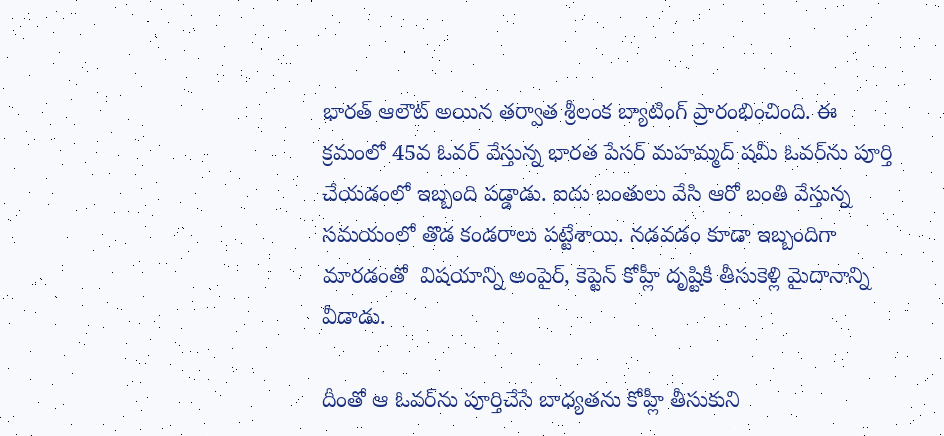భారత్ ఆలౌట్ అయిన తర్వాత శ్రీలంక బ్యాటింగ్ ప్రారంభించింది. ఈ క్రమంలో 45వ ఓవర్ వేస్తున్న భారత పేసర్ మహమ్మద్ షమీ ఓవర్‌ను పూర్తి చేయడంలో ఇబ్బంది పడ్డాడు. ఐదు బంతులు వేసి ఆరో బంతి వేస్తున్న సమయంలో తొడ కండరాలు పట్టేశాయి. నడవడం కూడా ఇబ్బందిగా మారడంతో  విషయాన్ని అంపైర్, కెప్టెన్ కోహ్లీ దృష్టికి తీసుకెళ్లి మైదానాన్ని వీడాడు.

దీంతో ఆ ఓవర్‌ను పూర్తిచేసే బాధ్యతను కోహ్లీ తీసుకుని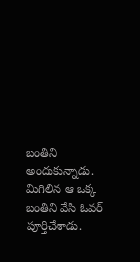బంతిని అందుకున్నాడు. మిగిలిన ఆ ఒక్క బంతిని వేసి ఓవర్ పూర్తిచేశాడు.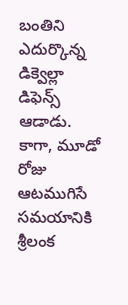బంతిని ఎదుర్కొన్న డిక్వెల్లా డిఫెన్స్ ఆడాడు. కాగా, మూడో రోజు ఆటముగిసే సమయానికి శ్రీలంక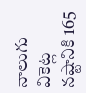నాలుగు వికెట్ల నష్టానికి 165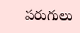పరుగులు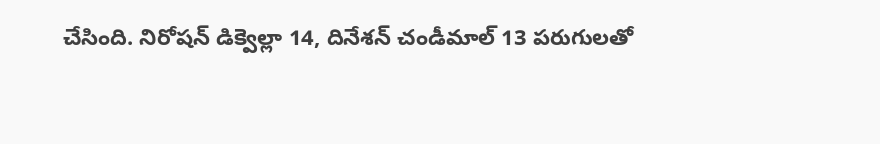చేసింది. నిరోషన్ డిక్వెల్లా 14, దినేశన్ చండీమాల్ 13 పరుగులతో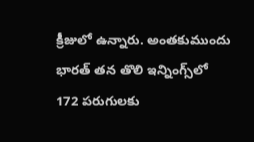క్రీజులో ఉన్నారు. అంతకుముందు భారత్ తన తొలి ఇన్నింగ్స్‌లో 172 పరుగులకు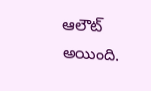ఆలౌట్ అయింది.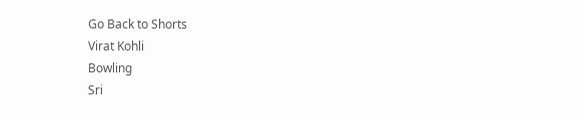Go Back to Shorts
Virat Kohli
Bowling
Sri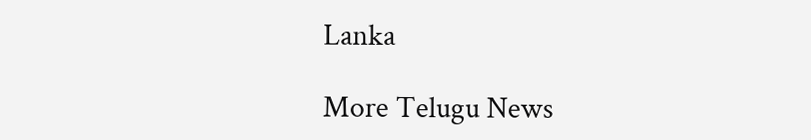Lanka

More Telugu News